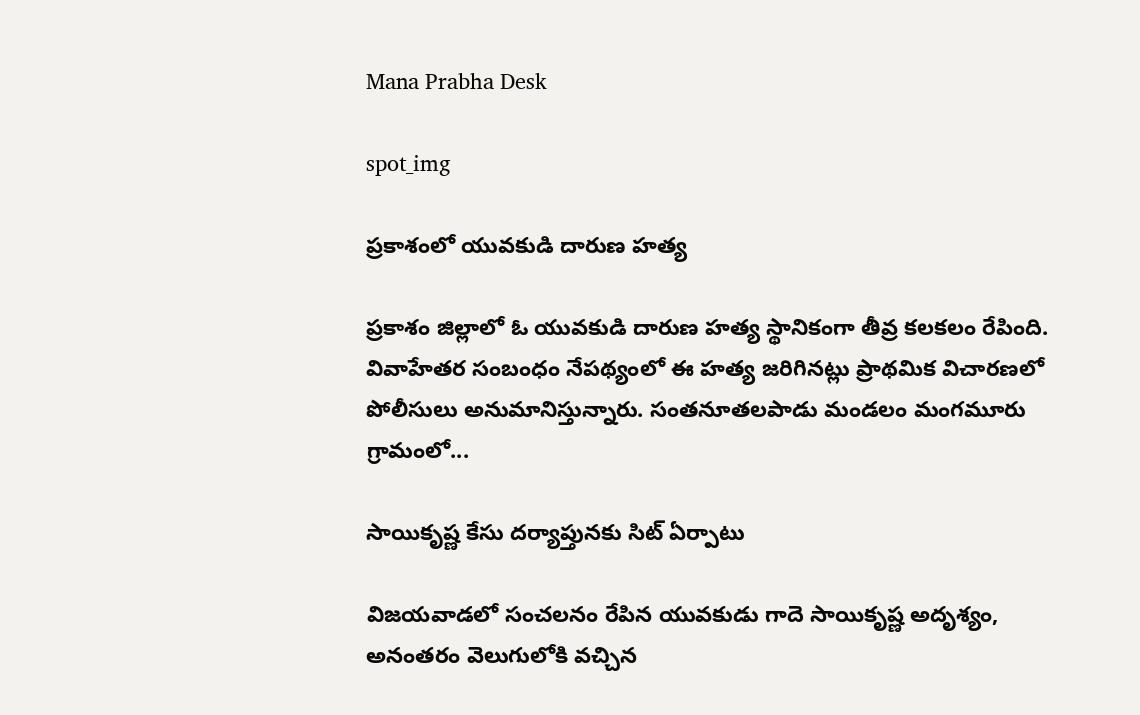Mana Prabha Desk

spot_img

ప్రకాశంలో యువకుడి దారుణ హత్య

ప్రకాశం జిల్లాలో ఓ యువకుడి దారుణ హత్య స్థానికంగా తీవ్ర కలకలం రేపింది. వివాహేతర సంబంధం నేపథ్యంలో ఈ హత్య జరిగినట్లు ప్రాథమిక విచారణలో పోలీసులు అనుమానిస్తున్నారు. సంతనూతలపాడు మండలం మంగమూరు గ్రామంలో...

సాయికృష్ణ కేసు దర్యాప్తునకు సిట్ ఏర్పాటు

విజయవాడలో సంచలనం రేపిన యువకుడు గాదె సాయికృష్ణ అదృశ్యం, అనంతరం వెలుగులోకి వచ్చిన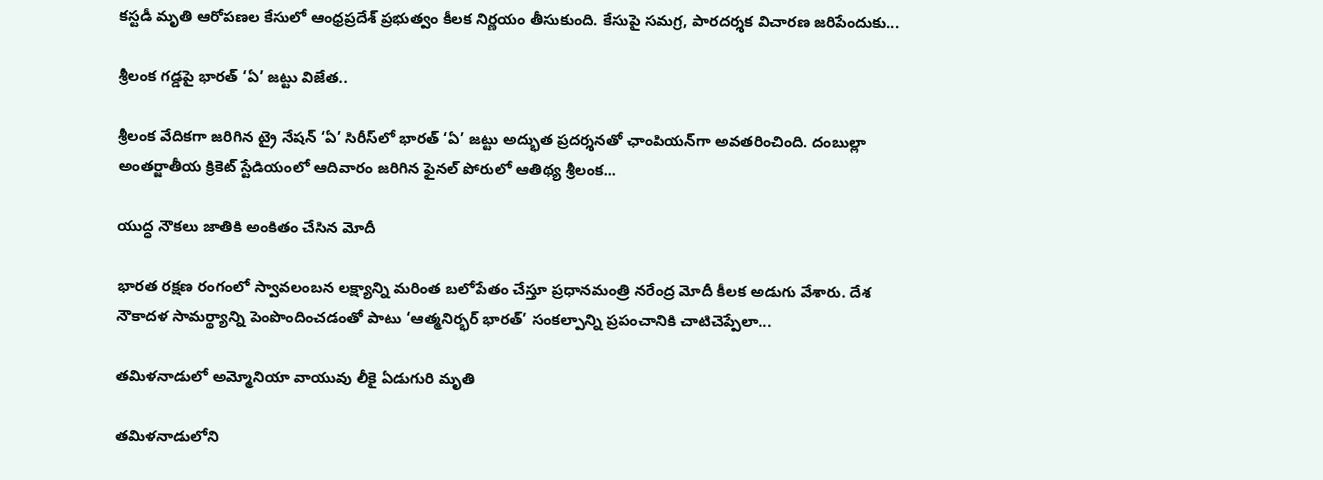కస్టడీ మృతి ఆరోపణల కేసులో ఆంధ్రప్రదేశ్ ప్రభుత్వం కీలక నిర్ణయం తీసుకుంది. కేసుపై సమగ్ర, పారదర్శక విచారణ జరిపేందుకు...

శ్రీలంక గడ్డపై భారత్ ‘ఏ’ జట్టు విజేత..

శ్రీలంక వేదికగా జరిగిన ట్రై నేషన్ ‘ఏ’ సిరీస్‌లో భారత్ ‘ఏ’ జట్టు అద్భుత ప్రదర్శనతో ఛాంపియన్‌గా అవతరించింది. దంబుల్లా అంతర్జాతీయ క్రికెట్ స్టేడియంలో ఆదివారం జరిగిన ఫైనల్ పోరులో ఆతిథ్య శ్రీలంక...

యుద్ధ నౌకలు జాతికి అంకితం చేసిన మోదీ

భారత రక్షణ రంగంలో స్వావలంబన లక్ష్యాన్ని మరింత బలోపేతం చేస్తూ ప్రధానమంత్రి నరేంద్ర మోదీ కీలక అడుగు వేశారు. దేశ నౌకాదళ సామర్థ్యాన్ని పెంపొందించడంతో పాటు ‘ఆత్మనిర్భర్ భారత్’ సంకల్పాన్ని ప్రపంచానికి చాటిచెప్పేలా...

తమిళనాడులో అమ్మోనియా వాయువు లీకై ఏడుగురి మృతి

తమిళనాడులోని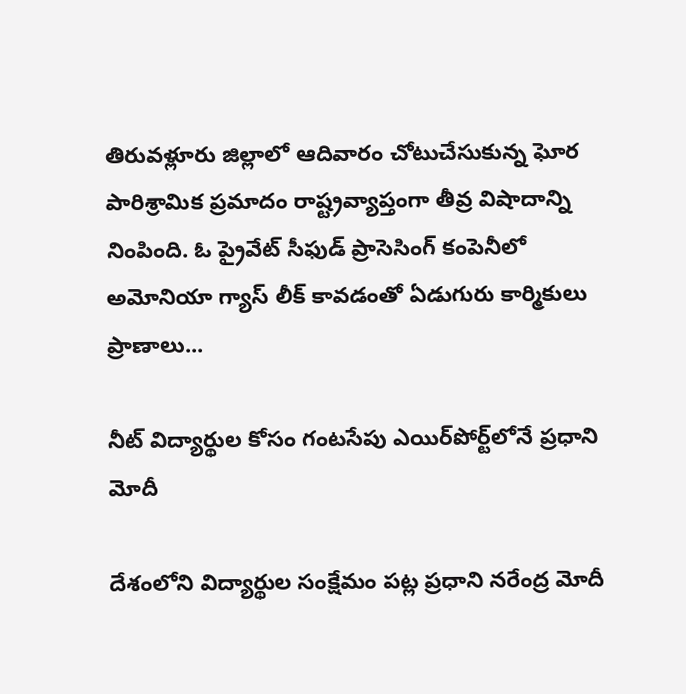తిరువళ్లూరు జిల్లాలో ఆదివారం చోటుచేసుకున్న ఘోర పారిశ్రామిక ప్రమాదం రాష్ట్రవ్యాప్తంగా తీవ్ర విషాదాన్ని నింపింది. ఓ ప్రైవేట్ సీఫుడ్ ప్రాసెసింగ్ కంపెనీలో అమోనియా గ్యాస్ లీక్ కావడంతో ఏడుగురు కార్మికులు ప్రాణాలు...

నీట్ విద్యార్థుల కోసం గంటసేపు ఎయిర్‌పోర్ట్‌లోనే ప్రధాని మోదీ

దేశంలోని విద్యార్థుల సంక్షేమం పట్ల ప్రధాని నరేంద్ర మోదీ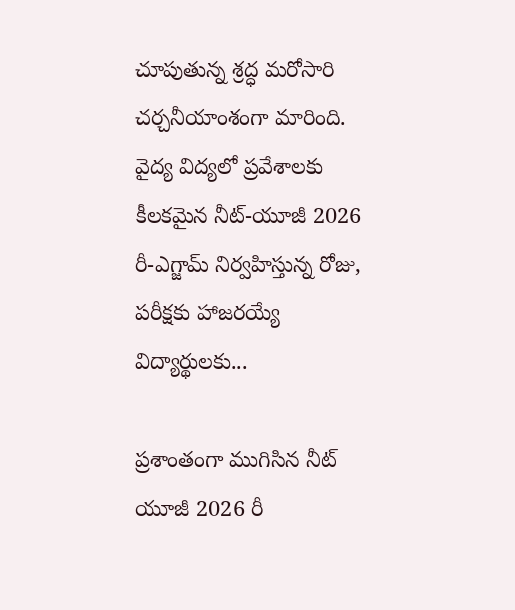చూపుతున్న శ్రద్ధ మరోసారి చర్చనీయాంశంగా మారింది. వైద్య విద్యలో ప్రవేశాలకు కీలకమైన నీట్-యూజీ 2026 రీ-ఎగ్జామ్ నిర్వహిస్తున్న రోజు, పరీక్షకు హాజరయ్యే విద్యార్థులకు...

ప్రశాంతంగా ముగిసిన నీట్ యూజీ 2026 రీ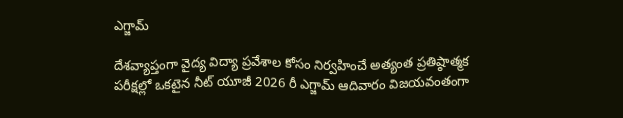ఎగ్జామ్

దేశవ్యాప్తంగా వైద్య విద్యా ప్రవేశాల కోసం నిర్వహించే అత్యంత ప్రతిష్ఠాత్మక పరీక్షల్లో ఒకటైన నీట్ యూజీ 2026 రీ ఎగ్జామ్ ఆదివారం విజయవంతంగా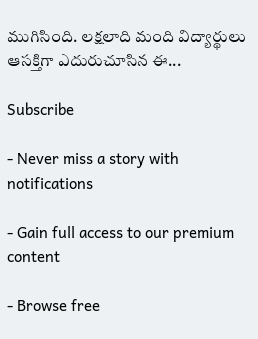ముగిసింది. లక్షలాది మంది విద్యార్థులు ఆసక్తిగా ఎదురుచూసిన ఈ...

Subscribe

- Never miss a story with notifications

- Gain full access to our premium content

- Browse free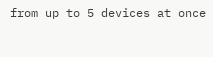from up to 5 devices at once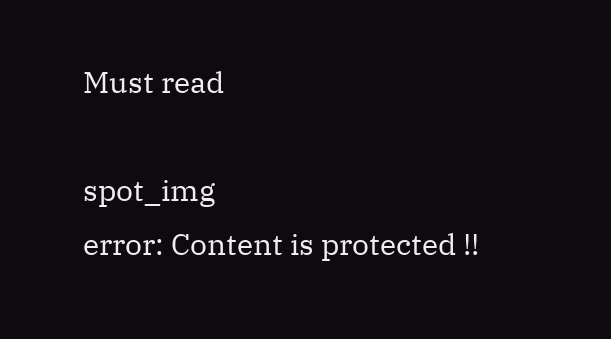Must read

spot_img
error: Content is protected !!